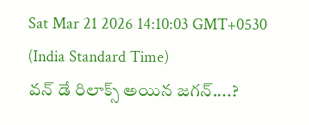Sat Mar 21 2026 14:10:03 GMT+0530 (India Standard Time)
వన్ డే రిలాక్స్ అయిన జగన్....?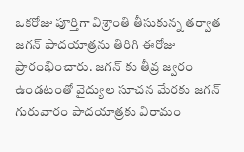ఒకరోజు పూర్తిగా విశ్రాంతి తీసుకున్న తర్వాత జగన్ పాదయాత్రను తిరిగి ఈరోజు ప్రారంభించారు. జగన్ కు తీవ్ర జ్వరం ఉండటంతో వైద్యుల సూచన మేరకు జగన్ గురువారం పాదయాత్రకు విరామం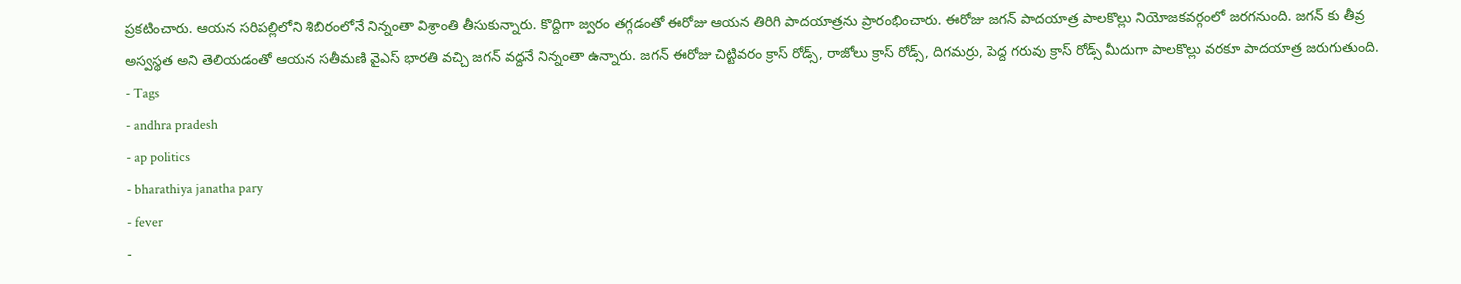ప్రకటించారు. ఆయన సరిపల్లిలోని శిబిరంలోనే నిన్నంతా విశ్రాంతి తీసుకున్నారు. కొద్దిగా జ్వరం తగ్గడంతో ఈరోజు ఆయన తిరిగి పాదయాత్రను ప్రారంభించారు. ఈరోజు జగన్ పాదయాత్ర పాలకొల్లు నియోజకవర్గంలో జరగనుంది. జగన్ కు తీవ్ర అస్వస్థత అని తెలియడంతో ఆయన సతీమణి వైఎస్ భారతి వచ్చి జగన్ వద్దనే నిన్నంతా ఉన్నారు. జగన్ ఈరోజు చిట్టివరం క్రాస్ రోడ్స్, రాజోలు క్రాస్ రోడ్స్, దిగమర్రు, పెద్ద గరువు క్రాస్ రోడ్స్ మీదుగా పాలకొల్లు వరకూ పాదయాత్ర జరుగుతుంది.
- Tags
- andhra pradesh
- ap politics
- bharathiya janatha pary
- fever
-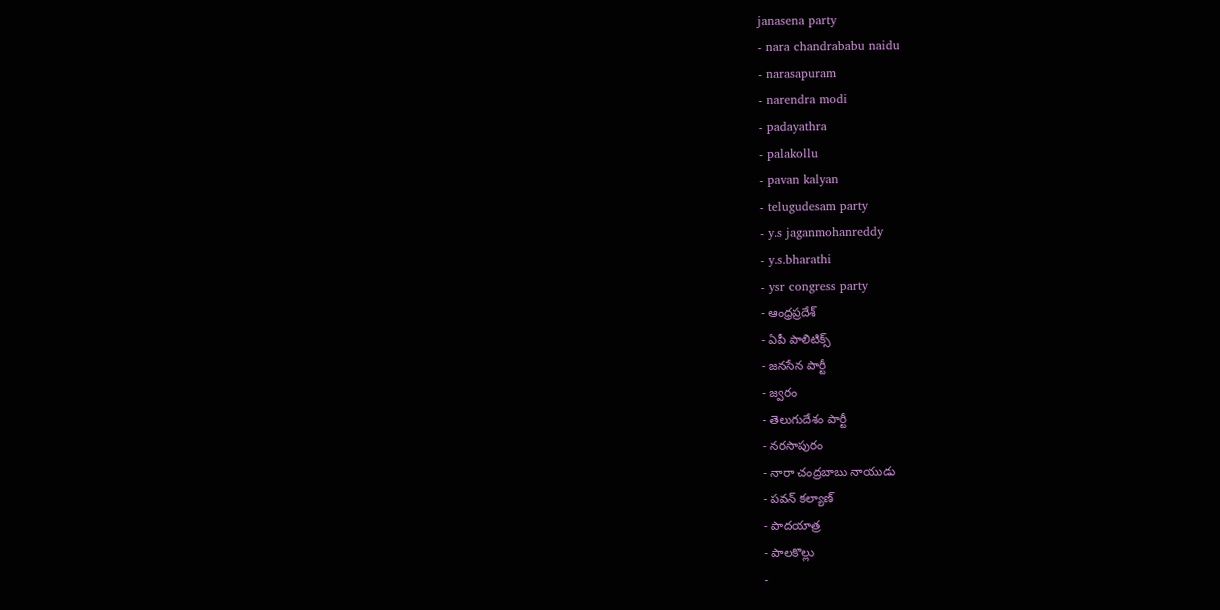janasena party
- nara chandrababu naidu
- narasapuram
- narendra modi
- padayathra
- palakollu
- pavan kalyan
- telugudesam party
- y.s jaganmohanreddy
- y.s.bharathi
- ysr congress party
- ఆంధ్రప్రదేశ్
- ఏపీ పాలిటిక్స్
- జనసేన పార్టీ
- జ్వరం
- తెలుగుదేశం పార్టీ
- నరసాపురం
- నారా చంద్రబాబు నాయుడు
- పవన్ కల్యాణ్
- పాదయాత్ర
- పాలకొల్లు
-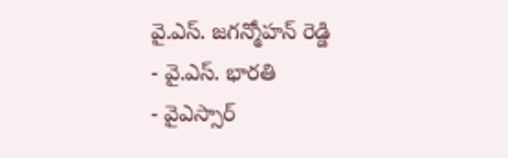వై.ఎస్. జగన్మోహన్ రెడ్డి
- వై.ఎస్. భారతి
- వైఎస్సార్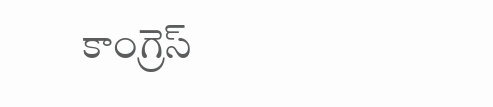కాంగ్రెస్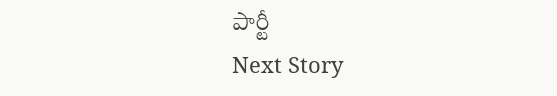పార్టీ
Next Story